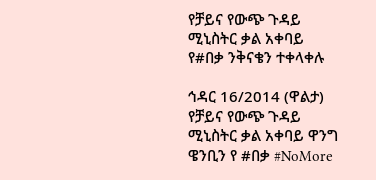የቻይና የውጭ ጉዳይ ሚኒስትር ቃል አቀባይ የ#በቃ ንቅናቄን ተቀላቀሉ

ኅዳር 16/2014 (ዋልታ) የቻይና የውጭ ጉዳይ ሚኒስትር ቃል አቀባይ ዋንግ ዌንቢን የ #በቃ #NoMore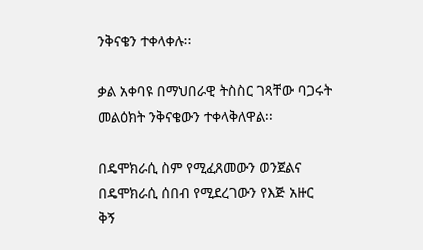ንቅናቄን ተቀላቀሉ፡፡

ቃል አቀባዩ በማህበራዊ ትስስር ገጻቸው ባጋሩት መልዕክት ንቅናቄውን ተቀላቅለዋል፡፡

በዴሞክራሲ ስም የሚፈጸመውን ወንጀልና በዴሞክራሲ ሰበብ የሚደረገውን የእጅ አዙር ቅኝ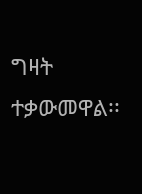ግዛት ተቃውመዋል፡፡